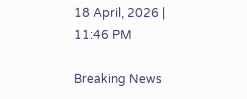18 April, 2026 | 11:46 PM

Breaking News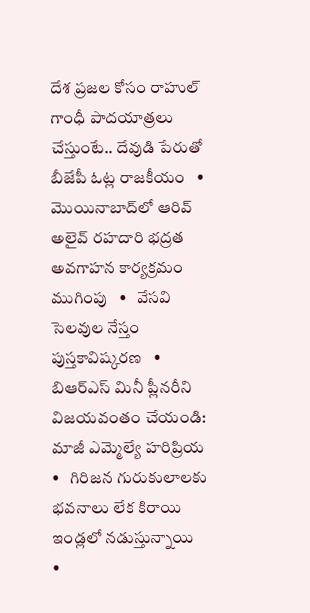దేశ ప్రజల కోసం రాహుల్ గాంధీ పాదయాత్రలు చేస్తుంటే.. దేవుడి పేరుతో బీజేపీ ఓట్ల రాజకీయం   •   మొయినాబాద్‌లో ఆరివ్ అలైవ్ రహదారి భద్రత అవగాహన కార్యక్రమం ముగింపు   •   వేసవి సెలవుల నేస్తం పుస్తకావిష్కరణ   •   బిఆర్ఎస్ మినీ ప్లీనరీని విజయవంతం చేయండి: మాజీ ఎమ్మెల్యే హరిప్రియ   •   గిరిజన గురుకులాలకు భవనాలు లేక కిరాయి ఇండ్లలో నడుస్తున్నాయి   •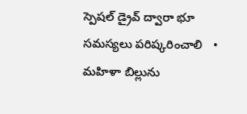స్పెషల్ డ్రైవ్ ద్వారా భూ సమస్యలు పరిష్కరించాలి   •   మహిళా బిల్లును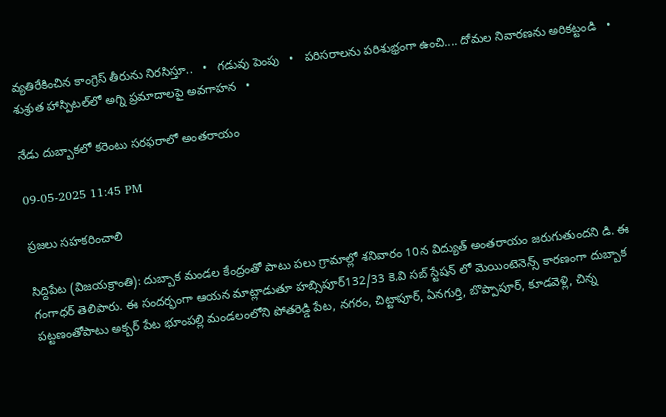వ్యతిరేకించిన కాంగ్రెస్ తీరును నిరసిస్తూ..   •   గడువు పెంపు   •   పరిసరాలను పరిశుభ్రంగా ఉంచి.... దోమల నివారణను అరికట్టండి   •   శుశ్రుత హాస్పిటల్‌లో అగ్ని ప్రమాదాలపై అవగాహన   •

నేడు దుబ్బాకలో కరెంటు సరఫరాలో అంతరాయం

09-05-2025 11:45 PM

ప్రజలు సహకరించాలి

సిద్దిపేట (విజయక్రాంతి): దుబ్బాక మండల కేంద్రంతో పాటు పలు గ్రామాల్లో శనివారం 10న విద్యుత్ అంతరాయం జరుగుతుందని డి. ఈ గంగాధర్ తెలిపారు. ఈ సందర్భంగా ఆయన మాట్లాడుతూ హబ్సిపూర్132/33 కె.వి సబ్ స్టేషన్ లో మెయింటెనెన్స్ కారణంగా దుబ్బాక పట్టణంతోపాటు అక్బర్ పేట భూంపల్లి మండలంలోని పోతరెడ్డి పేట, నగరం, చిట్టాపూర్, ఏనగుర్తి, బొప్పాపూర్, కూడవెళ్లి, చిన్న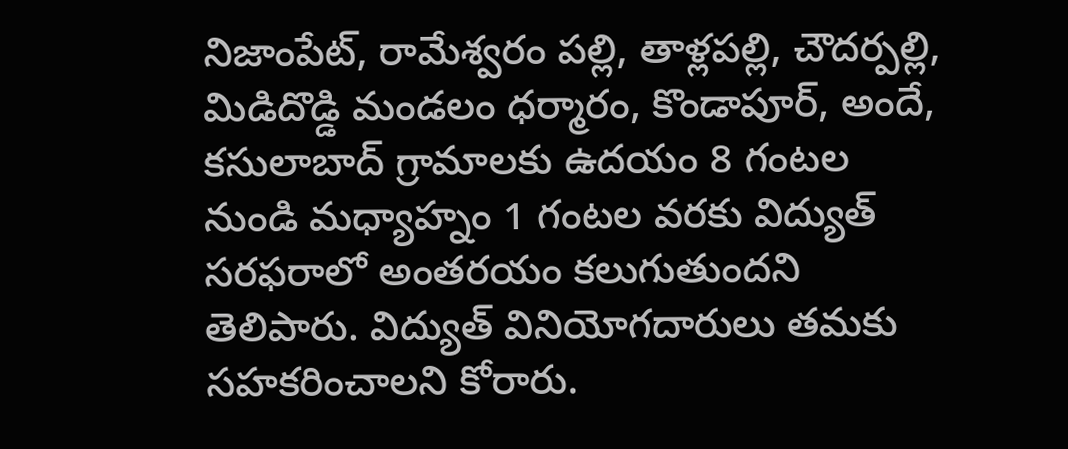నిజాంపేట్, రామేశ్వరం పల్లి, తాళ్లపల్లి, చౌదర్పల్లి, మిడిదొడ్డి మండలం ధర్మారం, కొండాపూర్, అందే, కసులాబాద్ గ్రామాలకు ఉదయం 8 గంటల నుండి మధ్యాహ్నం 1 గంటల వరకు విద్యుత్ సరఫరాలో అంతరయం కలుగుతుందని తెలిపారు. విద్యుత్ వినియోగదారులు తమకు సహకరించాలని కోరారు.